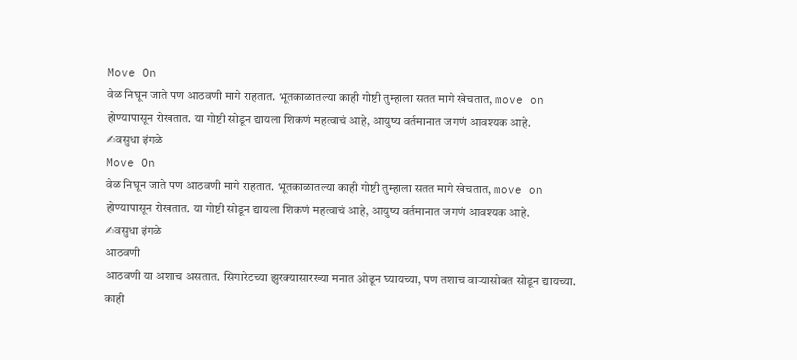Move On
वेळ निघून जाते पण आठवणी मागे राहतात. भूतकाळातल्या काही गोष्टी तुम्हाला सतत मागे खेचतात, move on होण्यापासून रोखतात. या गोष्टी सोडून द्यायला शिकणं महत्वाचं आहे, आयुष्य वर्तमानात जगणं आवश्यक आहे.
✍वसुधा इंगळे
Move On
वेळ निघून जाते पण आठवणी मागे राहतात. भूतकाळातल्या काही गोष्टी तुम्हाला सतत मागे खेचतात, move on होण्यापासून रोखतात. या गोष्टी सोडून द्यायला शिकणं महत्वाचं आहे, आयुष्य वर्तमानात जगणं आवश्यक आहे.
✍वसुधा इंगळे
आठवणी
आठवणी या अशाच असतात. सिगारेटच्या झुरक्यासारख्या मनात ओढून घ्यायच्या, पण तशाच वाऱ्यासोबत सोडून द्यायच्या.
काही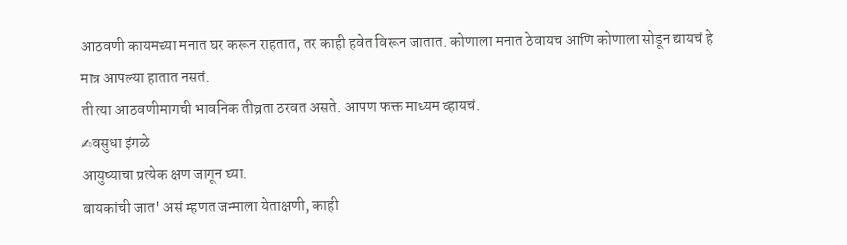आठवणी कायमच्या मनात घर करून राहतात, तर काही हवेत विरून जातात. कोणाला मनात ठेवायच आणि कोणाला सोडून द्यायचं हे मात्र आपल्या हातात नसतं.
ती त्या आठवणीमागची भावनिक तीव्रता ठरवत असते. आपण फक्त माध्यम व्हायचं.
✍वसुधा इंगळे
आयुष्याचा प्रत्येक क्षण जागून घ्या.
बायकांची जात' असं म्हणत जन्माला येताक्षणी, काही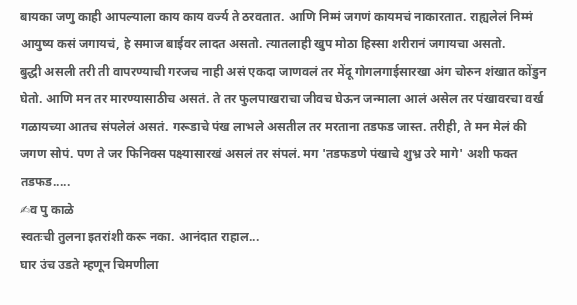बायका जणु काही आपल्याला काय काय वर्ज्य ते ठरवतात. आणि निम्मं जगणं कायमचं नाकारतात. राह्यलेलं निम्मं आयुष्य कसं जगायचं, हे समाज बाईवर लादत असतो. त्यातलाही खुप मोठा हिस्सा शरीरानं जगायचा असतो.
बुद्धी असली तरी ती वापरण्याची गरजच नाही असं एकदा जाणवलं तर मेंदू गोगलगाईसारखा अंग चोरुन शंखात कोंडुन घेतो. आणि मन तर मारण्यासाठीच असतं. ते तर फुलपाखराचा जीवच घेऊन जन्माला आलं असेल तर पंखावरचा वर्ख गळायच्या आतच संपलेलं असतं. गरूडाचे पंख लाभले असतील तर मरताना तडफड जास्त. तरीही, ते मन मेलं की जगण सोपं. पण ते जर फिनिक्स पक्ष्यासारखं असलं तर संपलं. मग 'तडफडणे पंखाचे शुभ्र उरे मागे' अशी फक्त तडफड.....
✍व पु काळे
स्वतःची तुलना इतरांशी करू नका. आनंदात राहाल...
घार उंच उडते म्हणून चिमणीला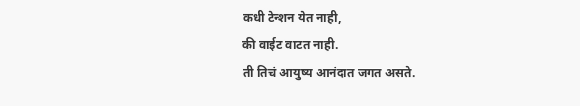कधी टेन्शन येत नाही,
की वाईट वाटत नाही.
ती तिचं आयुष्य आनंदात जगत असते.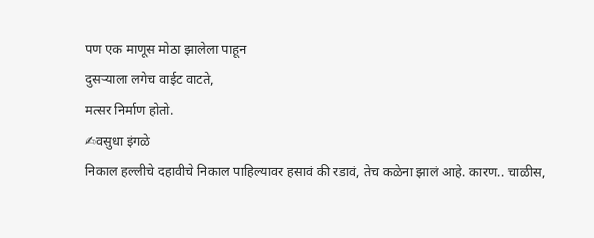पण एक माणूस मोठा झालेला पाहून
दुसऱ्याला लगेच वाईट वाटते,
मत्सर निर्माण होतो.
✍वसुधा इंगळे
निकाल हल्लीचे दहावीचे निकाल पाहिल्यावर हसावं की रडावं, तेच कळेना झालं आहे. कारण.. चाळीस,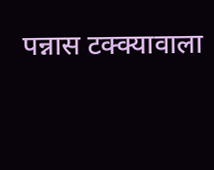पन्नास टक्क्यावाला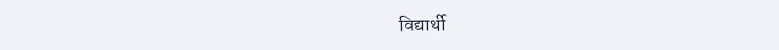विद्यार्थी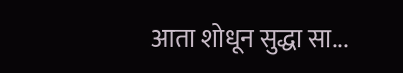आता शोधून सुद्धा सा...